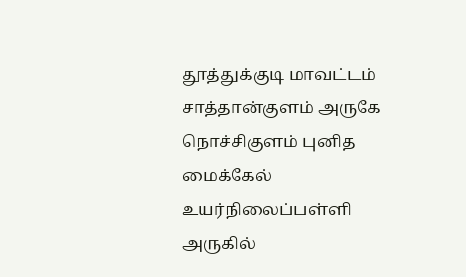தூத்துக்குடி மாவட்டம் சாத்தான்குளம் அருகே நொச்சிகுளம் புனித மைக்கேல் உயர்நிலைப்பள்ளி அருகில்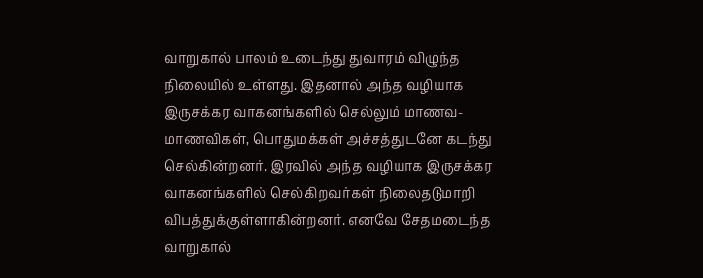வாறுகால் பாலம் உடைந்து துவாரம் விழுந்த நிலையில் உள்ளது. இதனால் அந்த வழியாக இருசக்கர வாகனங்களில் செல்லும் மாணவ-மாணவிகள், பொதுமக்கள் அச்சத்துடனே கடந்து செல்கின்றனர். இரவில் அந்த வழியாக இருசக்கர வாகனங்களில் செல்கிறவர்கள் நிலைதடுமாறி விபத்துக்குள்ளாகின்றனர். எனவே சேதமடைந்த வாறுகால்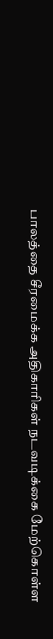பாலத்தை சீரமைக்க அதிகாரிகள் நடவடிக்கை மேற்கொள்ள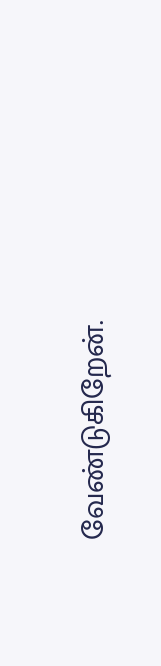வேண்டுகிறேன்.